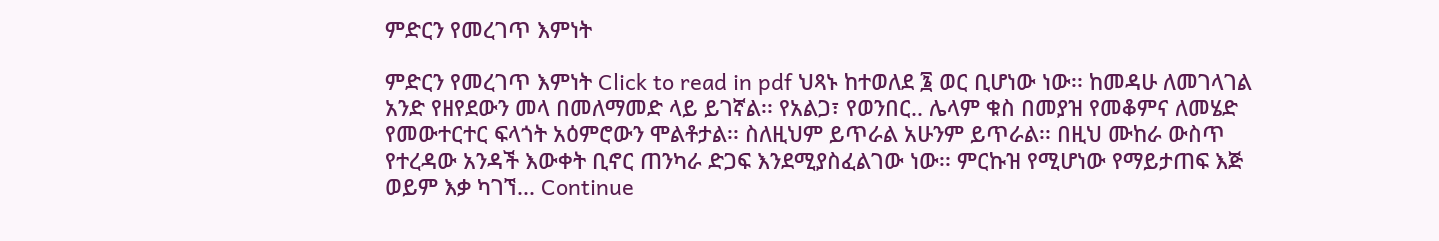ምድርን የመረገጥ እምነት

ምድርን የመረገጥ እምነት Click to read in pdf ህጻኑ ከተወለደ ፮ ወር ቢሆነው ነው፡፡ ከመዳሁ ለመገላገል አንድ የዘየደውን መላ በመለማመድ ላይ ይገኛል፡፡ የአልጋ፣ የወንበር.. ሌላም ቁስ በመያዝ የመቆምና ለመሄድ የመውተርተር ፍላጎት አዕምሮውን ሞልቶታል፡፡ ስለዚህም ይጥራል አሁንም ይጥራል፡፡ በዚህ ሙከራ ውስጥ የተረዳው አንዳች እውቀት ቢኖር ጠንካራ ድጋፍ እንደሚያስፈልገው ነው፡፡ ምርኩዝ የሚሆነው የማይታጠፍ እጅ ወይም እቃ ካገኘ... Continue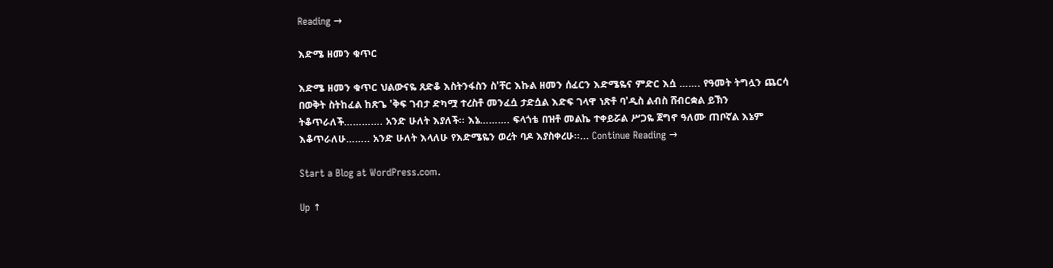Reading →

እድሜ ዘመን ቁጥር

እድሜ ዘመን ቁጥር ህልውናዬ ጸድቆ እስትንፋስን ስ'ቸር እኩል ዘመን ሰፈርን እድሜዬና ምድር እሷ ……. የዓመት ትግሏን ጨርሳ በወቅት ስትከፈል ከጽጌ 'ቅፍ ገብታ ድካሟ ተረስቶ መንፈሷ ታድሷል እድፍ ገላዋ ነጽቶ ባ'ዲስ ልብስ ሸብርቋል ይኽን ትቆጥራለች…………. አንድ ሁለት እያለች፡፡ እኔ………. ፍላጎቴ በዝቶ መልኬ ተቀይሯል ሥጋዬ ጀግኖ ዓለሙ ጠቦኛል እኔም እቆጥራለሁ…….. አንድ ሁለት እላለሁ የእድሜዬን ወረት ባዶ እያስቀረሁ፡፡... Continue Reading →

Start a Blog at WordPress.com.

Up ↑